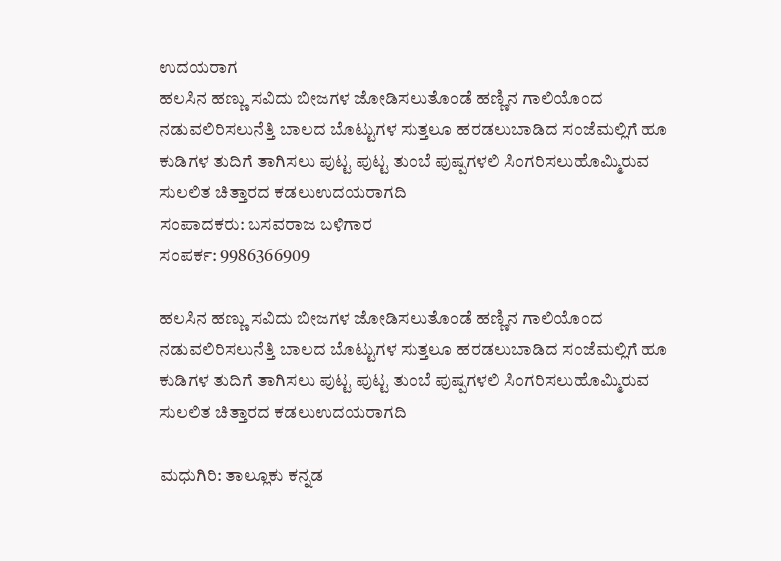ಉದಯರಾಗ
ಹಲಸಿನ ಹಣ್ಣು ಸವಿದು ಬೀಜಗಳ ಜೋಡಿಸಲುತೊಂಡೆ ಹಣ್ಣಿನ ಗಾಲಿಯೊಂದ ನಡುವಲಿರಿಸಲುನೆತ್ತಿ ಬಾಲದ ಬೊಟ್ಟುಗಳ ಸುತ್ತಲೂ ಹರಡಲುಬಾಡಿದ ಸಂಜೆಮಲ್ಲಿಗೆ ಹೂ ಕುಡಿಗಳ ತುದಿಗೆ ತಾಗಿಸಲು ಪುಟ್ಟ ಪುಟ್ಟ ತುಂಬೆ ಪುಷ್ಪಗಳಲಿ ಸಿಂಗರಿಸಲುಹೊಮ್ಮಿರುವ ಸುಲಲಿತ ಚಿತ್ತಾರದ ಕಡಲುಉದಯರಾಗದಿ
ಸಂಪಾದಕರು: ಬಸವರಾಜ ಬಳಿಗಾರ
ಸಂಪರ್ಕ: 9986366909

ಹಲಸಿನ ಹಣ್ಣು ಸವಿದು ಬೀಜಗಳ ಜೋಡಿಸಲುತೊಂಡೆ ಹಣ್ಣಿನ ಗಾಲಿಯೊಂದ ನಡುವಲಿರಿಸಲುನೆತ್ತಿ ಬಾಲದ ಬೊಟ್ಟುಗಳ ಸುತ್ತಲೂ ಹರಡಲುಬಾಡಿದ ಸಂಜೆಮಲ್ಲಿಗೆ ಹೂ ಕುಡಿಗಳ ತುದಿಗೆ ತಾಗಿಸಲು ಪುಟ್ಟ ಪುಟ್ಟ ತುಂಬೆ ಪುಷ್ಪಗಳಲಿ ಸಿಂಗರಿಸಲುಹೊಮ್ಮಿರುವ ಸುಲಲಿತ ಚಿತ್ತಾರದ ಕಡಲುಉದಯರಾಗದಿ

ಮಧುಗಿರಿ: ತಾಲ್ಲೂಕು ಕನ್ನಡ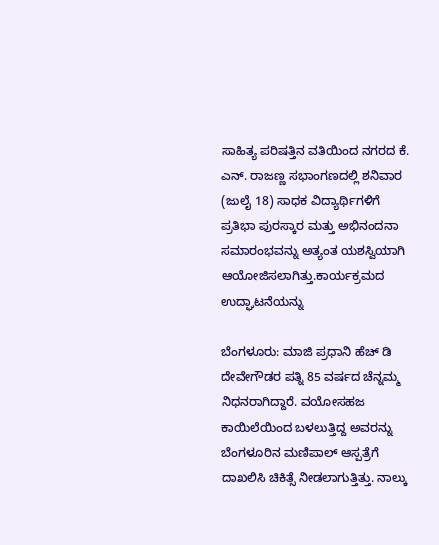ಸಾಹಿತ್ಯ ಪರಿಷತ್ತಿನ ವತಿಯಿಂದ ನಗರದ ಕೆ. ಎನ್. ರಾಜಣ್ಣ ಸಭಾಂಗಣದಲ್ಲಿ ಶನಿವಾರ (ಜುಲೈ 18) ಸಾಧಕ ವಿದ್ಯಾರ್ಥಿಗಳಿಗೆ ಪ್ರತಿಭಾ ಪುರಸ್ಕಾರ ಮತ್ತು ಅಭಿನಂದನಾ ಸಮಾರಂಭವನ್ನು ಅತ್ಯಂತ ಯಶಸ್ವಿಯಾಗಿ ಆಯೋಜಿಸಲಾಗಿತ್ತು.ಕಾರ್ಯಕ್ರಮದ ಉದ್ಘಾಟನೆಯನ್ನು

ಬೆಂಗಳೂರು: ಮಾಜಿ ಪ್ರಧಾನಿ ಹೆಚ್ ಡಿ ದೇವೇಗೌಡರ ಪತ್ನಿ 85 ವರ್ಷದ ಚೆನ್ನಮ್ಮ ನಿಧನರಾಗಿದ್ದಾರೆ. ವಯೋಸಹಜ ಕಾಯಿಲೆಯಿಂದ ಬಳಲುತ್ತಿದ್ದ ಅವರನ್ನು ಬೆಂಗಳೂರಿನ ಮಣಿಪಾಲ್ ಆಸ್ಪತ್ರೆಗೆ ದಾಖಲಿಸಿ ಚಿಕಿತ್ಸೆ ನೀಡಲಾಗುತ್ತಿತ್ತು. ನಾಲ್ಕು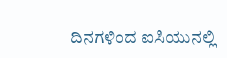ದಿನಗಳಿಂದ ಐಸಿಯುನಲ್ಲಿ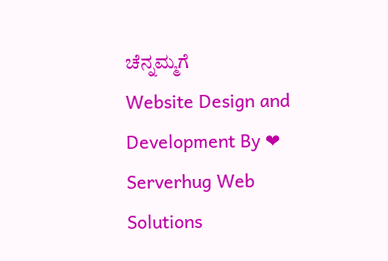ಚೆನ್ನಮ್ಮಗೆ
Website Design and Development By ❤ Serverhug Web Solutions